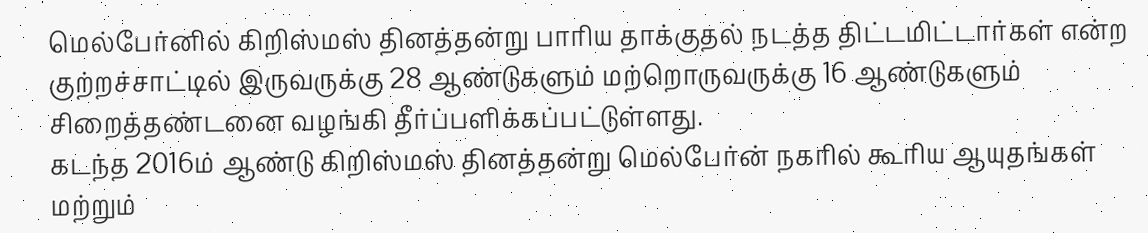மெல்பேர்னில் கிறிஸ்மஸ் தினத்தன்று பாரிய தாக்குதல் நடத்த திட்டமிட்டார்கள் என்ற குற்றச்சாட்டில் இருவருக்கு 28 ஆண்டுகளும் மற்றொருவருக்கு 16 ஆண்டுகளும் சிறைத்தண்டனை வழங்கி தீர்ப்பளிக்கப்பட்டுள்ளது.
கடந்த 2016ம் ஆண்டு கிறிஸ்மஸ் தினத்தன்று மெல்பேர்ன் நகரில் கூரிய ஆயுதங்கள் மற்றும்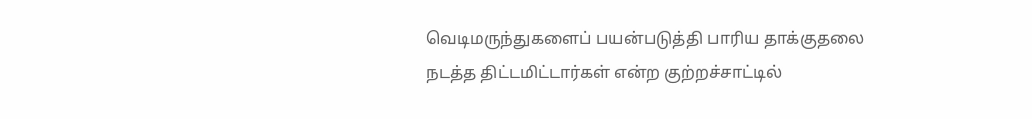வெடிமருந்துகளைப் பயன்படுத்தி பாரிய தாக்குதலை நடத்த திட்டமிட்டார்கள் என்ற குற்றச்சாட்டில்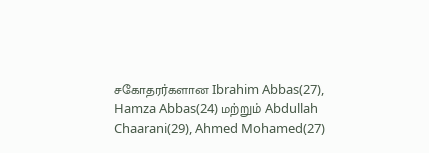சகோதரர்களான Ibrahim Abbas(27), Hamza Abbas(24) மற்றும் Abdullah Chaarani(29), Ahmed Mohamed(27)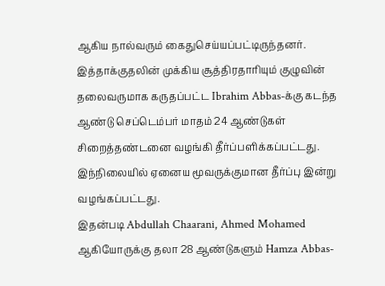ஆகிய நால்வரும் கைதுசெய்யப்பட்டிருந்தனர்.
இத்தாக்குதலின் முக்கிய சூத்திரதாரியும் குழுவின் தலைவருமாக கருதப்பட்ட Ibrahim Abbas-க்கு கடந்த ஆண்டு செப்டெம்பர் மாதம் 24 ஆண்டுகள் சிறைத்தண்டனை வழங்கி தீர்ப்பளிக்கப்பட்டது.
இந்நிலையில் ஏனைய மூவருக்குமான தீர்ப்பு இன்று வழங்கப்பட்டது.
இதன்படி Abdullah Chaarani, Ahmed Mohamed ஆகியோருக்கு தலா 28 ஆண்டுகளும் Hamza Abbas-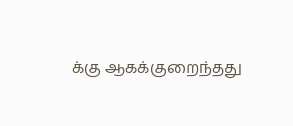க்கு ஆகக்குறைந்தது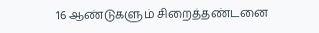16 ஆண்டுகளும் சிறைத்தண்டனை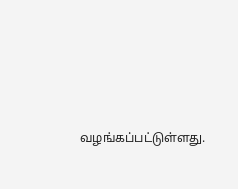வழங்கப்பட்டுள்ளது.